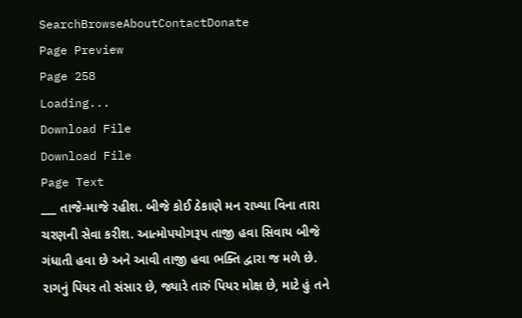SearchBrowseAboutContactDonate
Page Preview
Page 258
Loading...
Download File
Download File
Page Text
___ તાજે-માજે રહીશ. બીજે કોઈ ઠેકાણે મન રાખ્યા વિના તારા ચરણની સેવા કરીશ. આત્મોપયોગરૂપ તાજી હવા સિવાય બીજે ગંધાતી હવા છે અને આવી તાજી હવા ભક્તિ દ્વારા જ મળે છે. રાગનું પિયર તો સંસાર છે, જ્યારે તારું પિયર મોક્ષ છે, માટે હું તને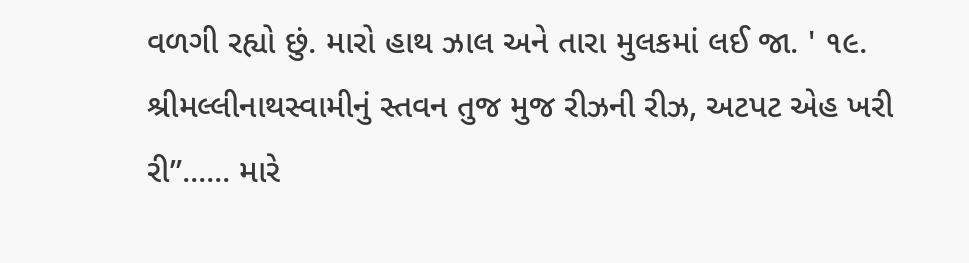વળગી રહ્યો છું. મારો હાથ ઝાલ અને તારા મુલકમાં લઈ જા. ' ૧૯. શ્રીમલ્લીનાથસ્વામીનું સ્તવન તુજ મુજ રીઝની રીઝ, અટપટ એહ ખરી રી”...... મારે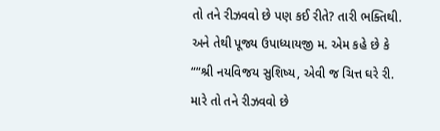તો તને રીઝવવો છે પણ કઈ રીતે? તારી ભક્તિથી. અને તેથી પૂજ્ય ઉપાધ્યાયજી મ. એમ કહે છે કે ““શ્રી નયવિજય સુશિષ્ય, એવી જ ચિત્ત ઘરે રી. મારે તો તને રીઝવવો છે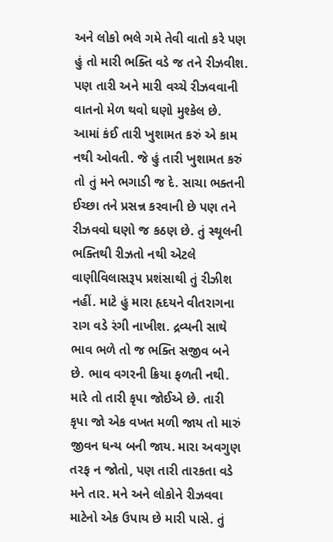અને લોકો ભલે ગમે તેવી વાતો કરે પણ હું તો મારી ભક્તિ વડે જ તને રીઝવીશ. પણ તારી અને મારી વચ્ચે રીઝવવાની વાતનો મેળ થવો ઘણો મુશ્કેલ છે. આમાં કંઈ તારી ખુશામત કરું એ કામ નથી ઓવતી. જે હું તારી ખુશામત કરું તો તું મને ભગાડી જ દે. સાચા ભક્તની ઈચ્છા તને પ્રસન્ન કરવાની છે પણ તને રીઝવવો ઘણો જ કઠણ છે. તું સ્થૂલની ભક્તિથી રીઝતો નથી એટલે વાણીવિલાસરૂપ પ્રશંસાથી તું રીઝીશ નહીં. માટે હું મારા હૃદયને વીતરાગના રાગ વડે રંગી નાખીશ. દ્રવ્યની સાથે ભાવ ભળે તો જ ભક્તિ સજીવ બને છે. ભાવ વગરની ક્રિયા ફળતી નથી. મારે તો તારી કૃપા જોઈએ છે. તારી કૃપા જો એક વખત મળી જાય તો મારું જીવન ધન્ય બની જાય. મારા અવગુણ તરફ ન જોતો, પણ તારી તારકતા વડે મને તાર. મને અને લોકોને રીઝવવા માટેનો એક ઉપાય છે મારી પાસે. તું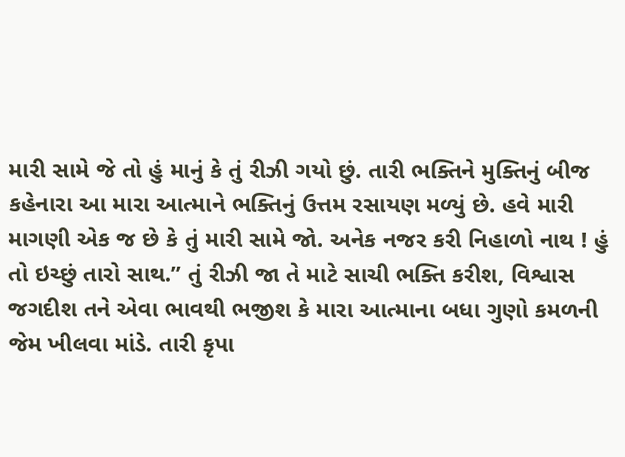મારી સામે જે તો હું માનું કે તું રીઝી ગયો છું. તારી ભક્તિને મુક્તિનું બીજ કહેનારા આ મારા આત્માને ભક્તિનું ઉત્તમ રસાયણ મળ્યું છે. હવે મારી માગણી એક જ છે કે તું મારી સામે જો. અનેક નજર કરી નિહાળો નાથ ! હું તો ઇચ્છું તારો સાથ.” તું રીઝી જા તે માટે સાચી ભક્તિ કરીશ, વિશ્વાસ જગદીશ તને એવા ભાવથી ભજીશ કે મારા આત્માના બધા ગુણો કમળની જેમ ખીલવા માંડે. તારી કૃપા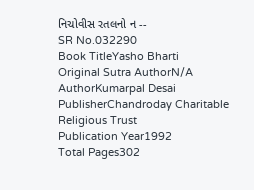નિચોવીસ રતલનો ન --
SR No.032290
Book TitleYasho Bharti
Original Sutra AuthorN/A
AuthorKumarpal Desai
PublisherChandroday Charitable Religious Trust
Publication Year1992
Total Pages302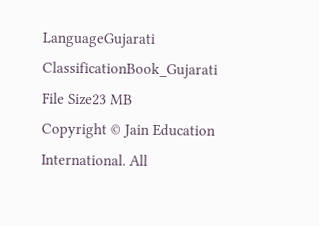LanguageGujarati
ClassificationBook_Gujarati
File Size23 MB
Copyright © Jain Education International. All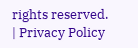rights reserved. | Privacy Policy